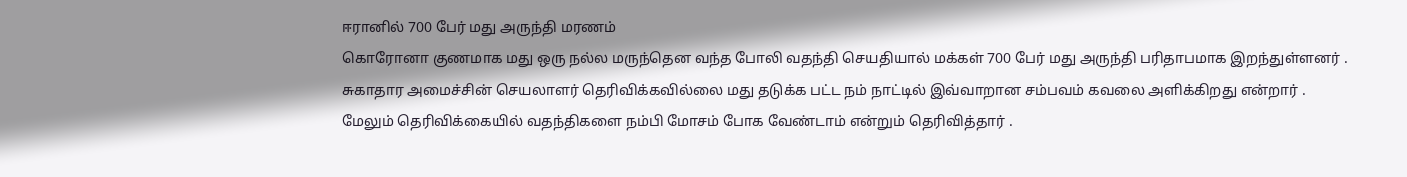ஈரானில் 700 பேர் மது அருந்தி மரணம்
கொரோனா குணமாக மது ஒரு நல்ல மருந்தென வந்த போலி வதந்தி செயதியால் மக்கள் 700 பேர் மது அருந்தி பரிதாபமாக இறந்துள்ளனர் .
சுகாதார அமைச்சின் செயலாளர் தெரிவிக்கவில்லை மது தடுக்க பட்ட நம் நாட்டில் இவ்வாறான சம்பவம் கவலை அளிக்கிறது என்றார் .
மேலும் தெரிவிக்கையில் வதந்திகளை நம்பி மோசம் போக வேண்டாம் என்றும் தெரிவித்தார் .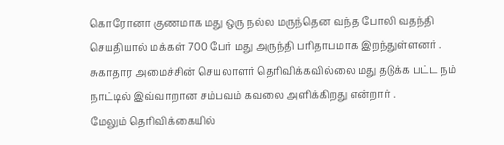கொரோனா குணமாக மது ஒரு நல்ல மருந்தென வந்த போலி வதந்தி செயதியால் மக்கள் 700 பேர் மது அருந்தி பரிதாபமாக இறந்துள்ளனர் .
சுகாதார அமைச்சின் செயலாளர் தெரிவிக்கவில்லை மது தடுக்க பட்ட நம் நாட்டில் இவ்வாறான சம்பவம் கவலை அளிக்கிறது என்றார் .
மேலும் தெரிவிக்கையில்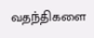வதந்திகளை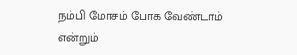நம்பி மோசம் போக வேண்டாம் என்றும்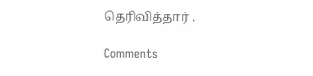தெரிவித்தார் .

Comments